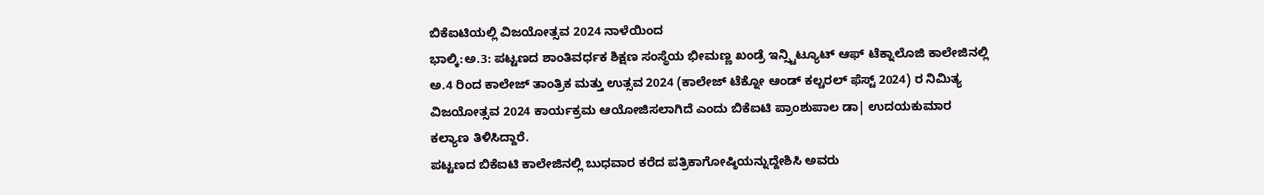ಬಿಕೆಐಟಿಯಲ್ಲಿ ವಿಜಯೋತ್ಸವ 2024 ನಾಳೆಯಿಂದ
ಭಾಲ್ಕಿ:ಅ.3: ಪಟ್ಟಣದ ಶಾಂತಿವರ್ಧಕ ಶಿಕ್ಷಣ ಸಂಸ್ಥೆಯ ಭೀಮಣ್ಣ ಖಂಡ್ರೆ ಇನ್ಸ್ಟಿಟ್ಯೂಟ್ ಆಫ್ ಟೆಕ್ನಾಲೊಜಿ ಕಾಲೇಜಿನಲ್ಲಿ ಅ.4 ರಿಂದ ಕಾಲೇಜ್ ತಾಂತ್ರಿಕ ಮತ್ತು ಉತ್ಸವ 2024 (ಕಾಲೇಜ್ ಟೆಕ್ನೋ ಆಂಡ್ ಕಲ್ಚರಲ್ ಫೆಸ್ಟ್ 2024) ರ ನಿಮಿತ್ಯ ವಿಜಯೋತ್ಸವ 2024 ಕಾರ್ಯಕ್ರಮ ಆಯೋಜಿಸಲಾಗಿದೆ ಎಂದು ಬಿಕೆಐಟಿ ಪ್ರಾಂಶುಪಾಲ ಡಾ| ಉದಯಕುಮಾರ ಕಲ್ಯಾಣ ತಿಳಿಸಿದ್ದಾರೆ.
ಪಟ್ಟಣದ ಬಿಕೆಐಟಿ ಕಾಲೇಜಿನಲ್ಲಿ ಬುಧವಾರ ಕರೆದ ಪತ್ರಿಕಾಗೋಷ್ಠಿಯನ್ನುದ್ದೇಶಿಸಿ ಅವರು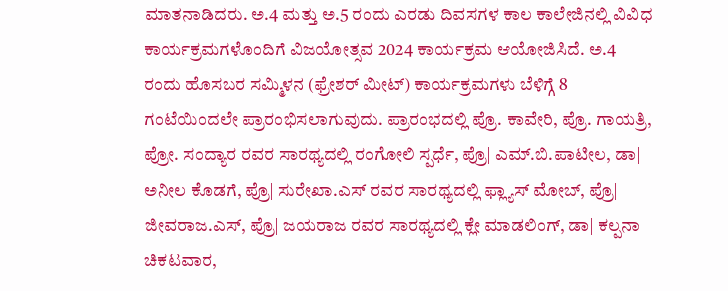ಮಾತನಾಡಿದರು. ಅ.4 ಮತ್ತು ಅ.5 ರಂದು ಎರಡು ದಿವಸಗಳ ಕಾಲ ಕಾಲೇಜಿನಲ್ಲಿ ವಿವಿಧ ಕಾರ್ಯಕ್ರಮಗಳೊಂದಿಗೆ ವಿಜಯೋತ್ಸವ 2024 ಕಾರ್ಯಕ್ರಮ ಆಯೋಜಿಸಿದೆ. ಅ.4 ರಂದು ಹೊಸಬರ ಸಮ್ಮಿಳನ (ಫ್ರೇಶರ್ ಮೀಟ್) ಕಾರ್ಯಕ್ರಮಗಳು ಬೆಳಿಗ್ಗೆ 8 ಗಂಟೆಯಿಂದಲೇ ಪ್ರಾರಂಭಿಸಲಾಗುವುದು. ಪ್ರಾರಂಭದಲ್ಲಿ ಪ್ರೊ. ಕಾವೇರಿ, ಪ್ರೊ. ಗಾಯತ್ರಿ, ಪ್ರೋ. ಸಂದ್ಯಾರ ರವರ ಸಾರಥ್ಯದಲ್ಲಿ ರಂಗೋಲಿ ಸ್ಪರ್ಧೆ, ಪ್ರೊ| ಎಮ್.ಬಿ.ಪಾಟೀಲ, ಡಾ| ಅನೀಲ ಕೊಡಗೆ, ಪ್ರೊ| ಸುರೇಖಾ.ಎಸ್ ರವರ ಸಾರಥ್ಯದಲ್ಲಿ ಫ್ಲ್ಯಾಸ್ ಮೋಬ್, ಪ್ರೊ| ಜೀವರಾಜ.ಎಸ್, ಪ್ರೊ| ಜಯರಾಜ ರವರ ಸಾರಥ್ಯದಲ್ಲಿ ಕ್ಲೇ ಮಾಡಲಿಂಗ್, ಡಾ| ಕಲ್ಪನಾ ಚಿಕಟವಾರ,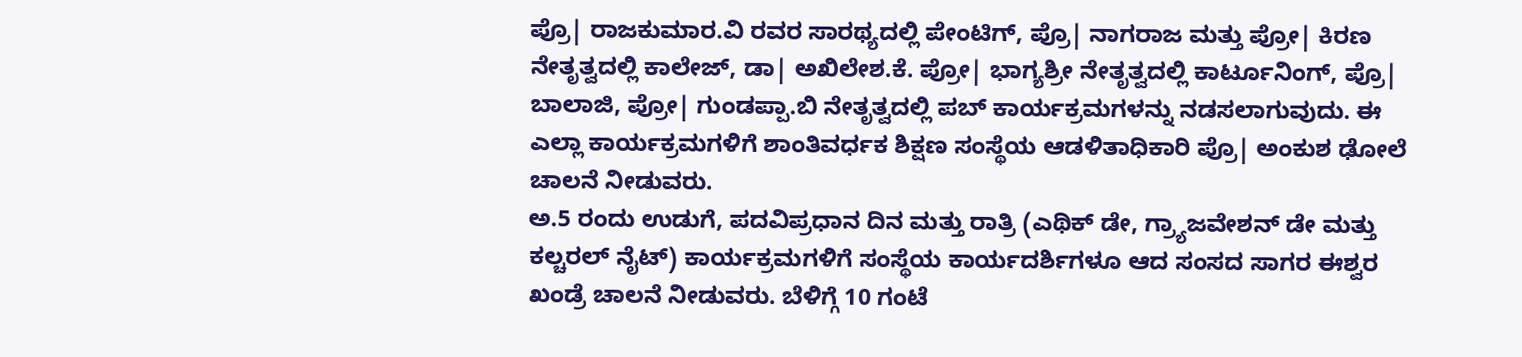ಪ್ರೊ| ರಾಜಕುಮಾರ.ವಿ ರವರ ಸಾರಥ್ಯದಲ್ಲಿ ಪೇಂಟಿಗ್, ಪ್ರೊ| ನಾಗರಾಜ ಮತ್ತು ಪ್ರೋ| ಕಿರಣ ನೇತೃತ್ವದಲ್ಲಿ ಕಾಲೇಜ್, ಡಾ| ಅಖಿಲೇಶ.ಕೆ. ಪ್ರೋ| ಭಾಗ್ಯಶ್ರೀ ನೇತೃತ್ವದಲ್ಲಿ ಕಾರ್ಟೂನಿಂಗ್, ಪ್ರೊ| ಬಾಲಾಜಿ, ಪ್ರೋ| ಗುಂಡಪ್ಪಾ.ಬಿ ನೇತೃತ್ವದಲ್ಲಿ ಪಬ್ ಕಾರ್ಯಕ್ರಮಗಳನ್ನು ನಡಸಲಾಗುವುದು. ಈ ಎಲ್ಲಾ ಕಾರ್ಯಕ್ರಮಗಳಿಗೆ ಶಾಂತಿವರ್ಧಕ ಶಿಕ್ಷಣ ಸಂಸ್ಥೆಯ ಆಡಳಿತಾಧಿಕಾರಿ ಪ್ರೊ| ಅಂಕುಶ ಢೋಲೆ ಚಾಲನೆ ನೀಡುವರು.
ಅ.5 ರಂದು ಉಡುಗೆ, ಪದವಿಪ್ರಧಾನ ದಿನ ಮತ್ತು ರಾತ್ರಿ (ಎಥಿಕ್ ಡೇ, ಗ್ರ್ಯಾಜವೇಶನ್ ಡೇ ಮತ್ತು ಕಲ್ಚರಲ್ ನೈಟ್) ಕಾರ್ಯಕ್ರಮಗಳಿಗೆ ಸಂಸ್ಥೆಯ ಕಾರ್ಯದರ್ಶಿಗಳೂ ಆದ ಸಂಸದ ಸಾಗರ ಈಶ್ವರ ಖಂಡ್ರೆ ಚಾಲನೆ ನೀಡುವರು. ಬೆಳಿಗ್ಗೆ 10 ಗಂಟೆ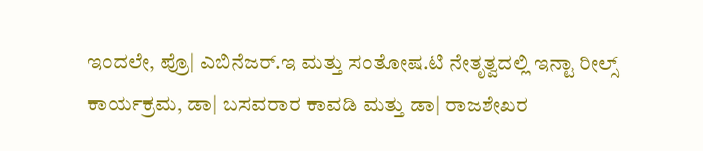ಇಂದಲೇ, ಪ್ರೊ| ಎಬಿನೆಜರ್.ಇ ಮತ್ತು ಸಂತೋಷ.ಟಿ ನೇತೃತ್ವದಲ್ಲಿ ಇನ್ಟಾ ರೀಲ್ಸ್ ಕಾರ್ಯಕ್ರಮ, ಡಾ| ಬಸವರಾರ ಕಾವಡಿ ಮತ್ತು ಡಾ| ರಾಜಶೇಖರ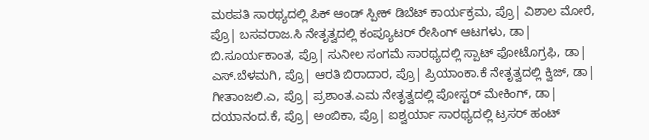ಮಠಪತಿ ಸಾರಥ್ಯದಲ್ಲಿ ಪಿಕ್ ಆಂಡ್ ಸ್ಪೀಕ್ ಡಿಬೆಟ್ ಕಾರ್ಯಕ್ರಮ, ಪ್ರೊ| ವಿಶಾಲ ಮೋರೆ, ಪ್ರೊ| ಬಸವರಾಜ.ಸಿ ನೇತೃತ್ವದಲ್ಲಿ ಕಂಪ್ಯೂಟರ್ ರೇಸಿಂಗ್ ಆಟಗಳು, ಡಾ| ಬಿ.ಸೂರ್ಯಕಾಂತ, ಪ್ರೊ| ಸುನೀಲ ಸಂಗಮೆ ಸಾರಥ್ಯದಲ್ಲಿ ಸ್ಪಾಟ್ ಫೋಟೊಗ್ರಫಿ, ಡಾ| ಎಸ್.ಬೆಳಮಗಿ, ಪ್ರೊ| ಆರತಿ ಬಿರಾದಾರ, ಪ್ರೊ| ಪ್ರಿಯಾಂಕಾ.ಕೆ ನೇತೃತ್ವದಲ್ಲಿ ಕ್ವಿಜ್, ಡಾ| ಗೀತಾಂಜಲಿ.ಎ, ಪ್ರೊ| ಪ್ರಶಾಂತ.ಎಮ ನೇತೃತ್ವದಲ್ಲಿ ಪೋಸ್ಟರ್ ಮೇಕಿಂಗ್, ಡಾ| ದಯಾನಂದ.ಕೆ, ಪ್ರೊ| ಅಂಬಿಕಾ, ಪ್ರೊ| ಐಶ್ವರ್ಯಾ ಸಾರಥ್ಯದಲ್ಲಿ ಟ್ರಸರ್ ಹಂಟ್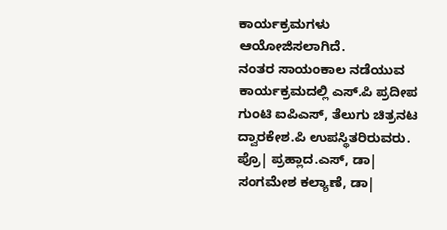ಕಾರ್ಯಕ್ರಮಗಳು ಆಯೋಜಿಸಲಾಗಿದೆ.
ನಂತರ ಸಾಯಂಕಾಲ ನಡೆಯುವ ಕಾರ್ಯಕ್ರಮದಲ್ಲಿ ಎಸ್.ಪಿ ಪ್ರದೀಪ ಗುಂಟಿ ಐಪಿಎಸ್, ತೆಲುಗು ಚಿತ್ರನಟ ದ್ವಾರಕೇಶ.ಪಿ ಉಪಸ್ಥಿತರಿರುವರು. ಪ್ರೊ| ಪ್ರಹ್ಲಾದ.ಎಸ್, ಡಾ| ಸಂಗಮೇಶ ಕಲ್ಯಾಣೆ, ಡಾ|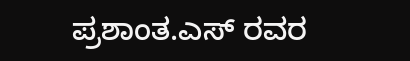ಪ್ರಶಾಂತ.ಎಸ್ ರವರ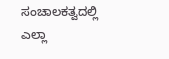ಸಂಚಾಲಕತ್ವದಲ್ಲಿ ಎಲ್ಲಾ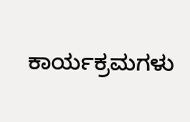ಕಾರ್ಯಕ್ರಮಗಳು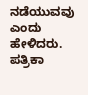ನಡೆಯುವವು ಎಂದು ಹೇಳಿದರು. ಪತ್ರಿಕಾ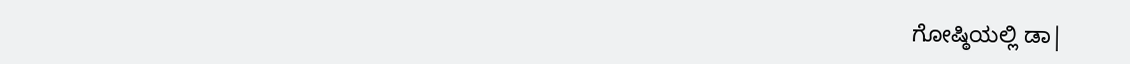ಗೋಷ್ಠಿಯಲ್ಲಿ ಡಾ|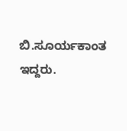ಬಿ.ಸೂರ್ಯಕಾಂತ ಇದ್ದರು.